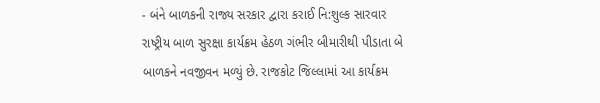- બંને બાળકની રાજ્ય સરકાર દ્વારા કરાઈ નિ:શુલ્ક સારવાર
રાષ્ટ્રીય બાળ સુરક્ષા કાર્યક્રમ હેઠળ ગંભીર બીમારીથી પીડાતા બે બાળકને નવજીવન મળ્યું છે. રાજકોટ જિલ્લામાં આ કાર્યક્રમ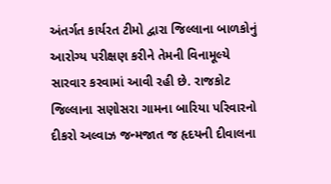અંતર્ગત કાર્યરત ટીમો દ્વારા જિલ્લાના બાળકોનું આરોગ્ય પરીક્ષણ કરીને તેમની વિનામૂલ્યે સારવાર કરવામાં આવી રહી છે. રાજકોટ જિલ્લાના સણોસરા ગામના બારિયા પરિવારનો દીકરો અલ્વાઝ જન્મજાત જ હૃદયની દીવાલના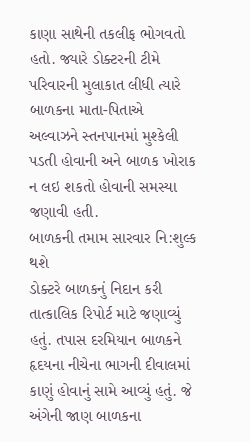કાણા સાથેની તકલીફ ભોગવતો હતો. જ્યારે ડોક્ટરની ટીમે પરિવારની મુલાકાત લીધી ત્યારે બાળકના માતા-પિતાએ અલ્વાઝને સ્તનપાનમાં મુશ્કેલી પડતી હોવાની અને બાળક ખોરાક ન લઇ શકતો હોવાની સમસ્યા જણાવી હતી.
બાળકની તમામ સારવાર નિ:શુલ્ક થશે
ડોક્ટરે બાળકનું નિદાન કરી તાત્કાલિક રિપોર્ટ માટે જણાવ્યું હતું. તપાસ દરમિયાન બાળકને હૃદયના નીચેના ભાગની દીવાલમાં કાણું હોવાનું સામે આવ્યું હતું. જે અંગેની જાણ બાળકના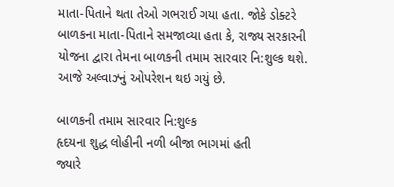માતા-પિતાને થતા તેઓ ગભરાઈ ગયા હતા. જોકે ડોક્ટરે બાળકના માતા-પિતાને સમજાવ્યા હતા કે, રાજ્ય સરકારની યોજના દ્વારા તેમના બાળકની તમામ સારવાર નિ:શુલ્ક થશે. આજે અલ્વાઝ્નું ઓપરેશન થઇ ગયું છે.

બાળકની તમામ સારવાર નિ:શુલ્ક
હૃદયના શુદ્ધ લોહીની નળી બીજા ભાગમાં હતી
જ્યારે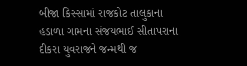બીજા કિસ્સામાં રાજકોટ તાલુકાના હડાળા ગામના સંજયભાઈ સીતાપરાના દીકરા યુવરાજને જન્મથી જ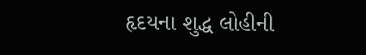હૃદયના શુદ્ધ લોહીની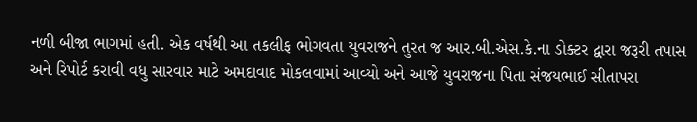નળી બીજા ભાગમાં હતી. એક વર્ષથી આ તકલીફ ભોગવતા યુવરાજને તુરત જ આર.બી.એસ.કે.ના ડોક્ટર દ્વારા જરૂરી તપાસ અને રિપોર્ટ કરાવી વધુ સારવાર માટે અમદાવાદ મોકલવામાં આવ્યો અને આજે યુવરાજના પિતા સંજયભાઈ સીતાપરા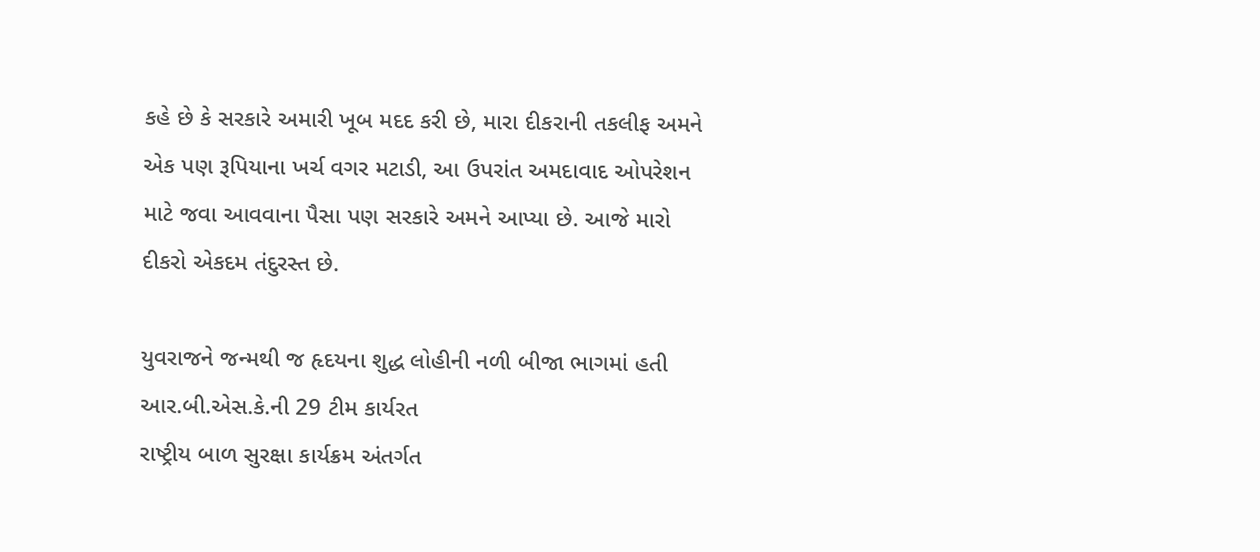કહે છે કે સરકારે અમારી ખૂબ મદદ કરી છે, મારા દીકરાની તકલીફ અમને એક પણ રૂપિયાના ખર્ચ વગર મટાડી, આ ઉપરાંત અમદાવાદ ઓપરેશન માટે જવા આવવાના પૈસા પણ સરકારે અમને આપ્યા છે. આજે મારો દીકરો એકદમ તંદુરસ્ત છે.

યુવરાજને જન્મથી જ હૃદયના શુદ્ધ લોહીની નળી બીજા ભાગમાં હતી
આર.બી.એસ.કે.ની 29 ટીમ કાર્યરત
રાષ્ટ્રીય બાળ સુરક્ષા કાર્યક્રમ અંતર્ગત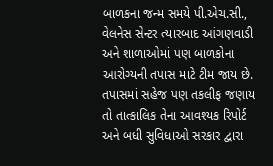બાળકના જન્મ સમયે પી.એચ.સી., વેલનેસ સેન્ટર ત્યારબાદ આંગણવાડી અને શાળાઓમાં પણ બાળકોના આરોગ્યની તપાસ માટે ટીમ જાય છે. તપાસમાં સહેજ પણ તકલીફ જણાય તો તાત્કાલિક તેના આવશ્યક રિપોર્ટ અને બધી સુવિધાઓ સરકાર દ્વારા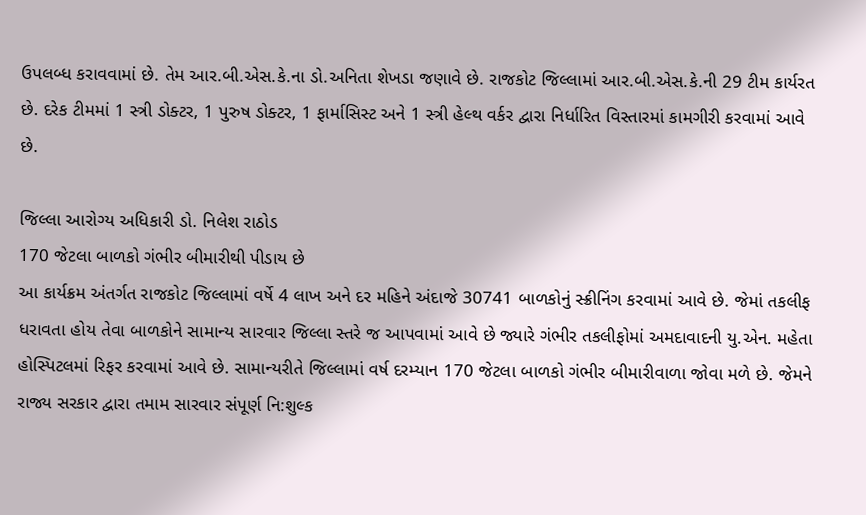ઉપલબ્ધ કરાવવામાં છે. તેમ આર.બી.એસ.કે.ના ડો.અનિતા શેખડા જણાવે છે. રાજકોટ જિલ્લામાં આર.બી.એસ.કે.ની 29 ટીમ કાર્યરત છે. દરેક ટીમમાં 1 સ્ત્રી ડોક્ટર, 1 પુરુષ ડોક્ટર, 1 ફાર્માસિસ્ટ અને 1 સ્ત્રી હેલ્થ વર્કર દ્વારા નિર્ધારિત વિસ્તારમાં કામગીરી કરવામાં આવે છે.

જિલ્લા આરોગ્ય અધિકારી ડો. નિલેશ રાઠોડ
170 જેટલા બાળકો ગંભીર બીમારીથી પીડાય છે
આ કાર્યક્રમ અંતર્ગત રાજકોટ જિલ્લામાં વર્ષે 4 લાખ અને દર મહિને અંદાજે 30741 બાળકોનું સ્ક્રીનિંગ કરવામાં આવે છે. જેમાં તકલીફ ધરાવતા હોય તેવા બાળકોને સામાન્ય સારવાર જિલ્લા સ્તરે જ આપવામાં આવે છે જ્યારે ગંભીર તકલીફોમાં અમદાવાદની યુ.એન. મહેતા હોસ્પિટલમાં રિફર કરવામાં આવે છે. સામાન્યરીતે જિલ્લામાં વર્ષ દરમ્યાન 170 જેટલા બાળકો ગંભીર બીમારીવાળા જોવા મળે છે. જેમને રાજ્ય સરકાર દ્વારા તમામ સારવાર સંપૂર્ણ નિ:શુલ્ક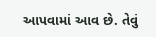આપવામાં આવ છે. તેવું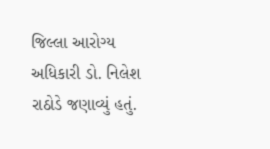જિલ્લા આરોગ્ય અધિકારી ડો. નિલેશ રાઠોડે જણાવ્યું હતું.